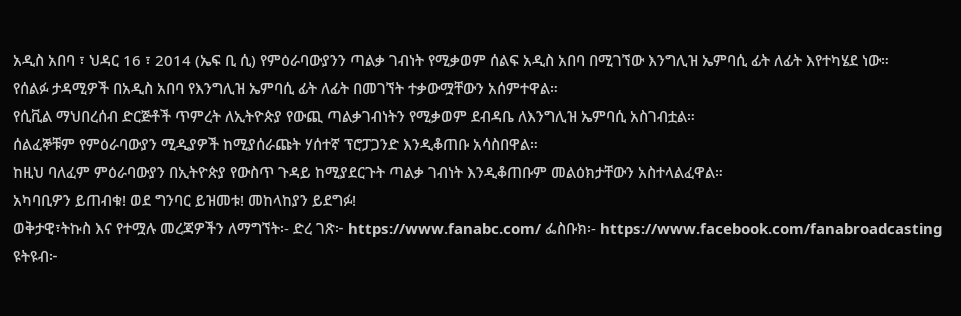አዲስ አበባ ፣ ህዳር 16 ፣ 2014 (ኤፍ ቢ ሲ) የምዕራባውያንን ጣልቃ ገብነት የሚቃወም ሰልፍ አዲስ አበባ በሚገኘው እንግሊዝ ኤምባሲ ፊት ለፊት እየተካሄደ ነው።
የሰልፉ ታዳሚዎች በአዲስ አበባ የእንግሊዝ ኤምባሲ ፊት ለፊት በመገኘት ተቃውሟቸውን አሰምተዋል።
የሲቪል ማህበረሰብ ድርጅቶች ጥምረት ለኢትዮጵያ የውጪ ጣልቃገብነትን የሚቃወም ደብዳቤ ለእንግሊዝ ኤምባሲ አስገብቷል።
ሰልፈኞቹም የምዕራባውያን ሚዲያዎች ከሚያሰራጩት ሃሰተኛ ፕሮፓጋንድ እንዲቆጠቡ አሳስበዋል።
ከዚህ ባለፈም ምዕራባውያን በኢትዮጵያ የውስጥ ጉዳይ ከሚያደርጉት ጣልቃ ገብነት እንዲቆጠቡም መልዕክታቸውን አስተላልፈዋል።
አካባቢዎን ይጠብቁ! ወደ ግንባር ይዝመቱ! መከላከያን ይደግፉ!
ወቅታዊ፣ትኩስ እና የተሟሉ መረጃዎችን ለማግኘት፡- ድረ ገጽ፦ https://www.fanabc.com/ ፌስቡክ፡- https://www.facebook.com/fanabroadcasting ዩትዩብ፦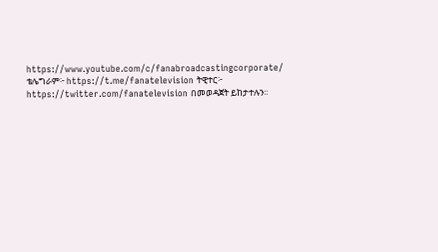https://www.youtube.com/c/fanabroadcastingcorporate/ ቴሌግራም፦ https://t.me/fanatelevision ትዊተር፦ https://twitter.com/fanatelevision በመወዳጀት ይከታተሉን፡፡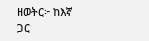ዘወትር፦ ከእኛ ጋር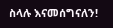ስላሉ እናመሰግናለን!